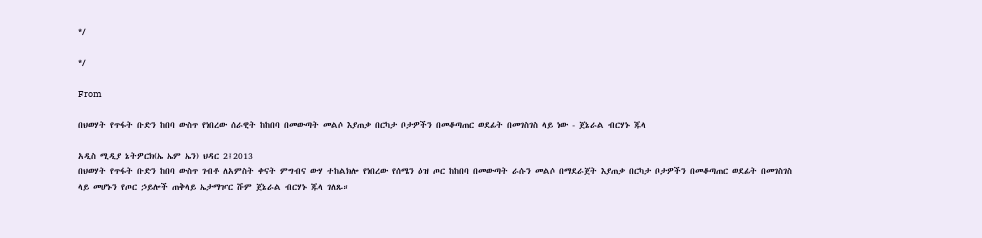*/

*/

From

በህወሃት የጥፋት ቡድን ከበባ ውስጥ የነበረው ሰራዊት ከከበባ በመውጣት መልሶ እያጠቃ በርካታ ቦታዎችን በመቆጣጠር ወደፊት በመገስገስ ላይ ነው - ጀኔራል ብርሃኑ ጁላ

አዲስ ሚዲያ ኔትዎርክ(ኤ ኤም ኤን) ህዳር 2፤2013
በህወሃት የጥፋት ቡድን ከበባ ውስጥ ገብቶ ለአምስት ቀናት ምግብና ውሃ ተከልክሎ የነበረው የሰሜን ዕዝ ጦር ከከበባ በመውጣት ራሱን መልሶ በማደራጀት እያጠቃ በርካታ ቦታዎችን በመቆጣጠር ወደፊት በመገስገስ ላይ መሆኑን የጦር ኃይሎች ጠቅላይ ኤታማዦር ሹም ጀኔራል ብርሃኑ ጁላ ገለጹ።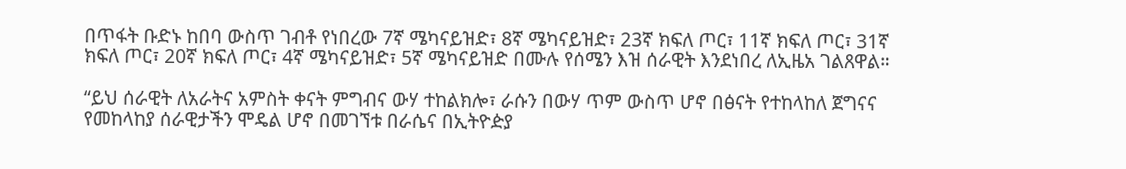በጥፋት ቡድኑ ከበባ ውስጥ ገብቶ የነበረው 7ኛ ሜካናይዝድ፣ 8ኛ ሜካናይዝድ፣ 23ኛ ክፍለ ጦር፣ 11ኛ ክፍለ ጦር፣ 31ኛ ክፍለ ጦር፣ 20ኛ ክፍለ ጦር፣ 4ኛ ሜካናይዝድ፣ 5ኛ ሜካናይዝድ በሙሉ የሰሜን እዝ ሰራዊት እንደነበረ ለኢዜአ ገልጸዋል።

“ይህ ሰራዊት ለአራትና አምስት ቀናት ምግብና ውሃ ተከልክሎ፣ ራሱን በውሃ ጥም ውስጥ ሆኖ በፅናት የተከላከለ ጀግናና የመከላከያ ሰራዊታችን ሞዴል ሆኖ በመገኘቱ በራሴና በኢትዮዽያ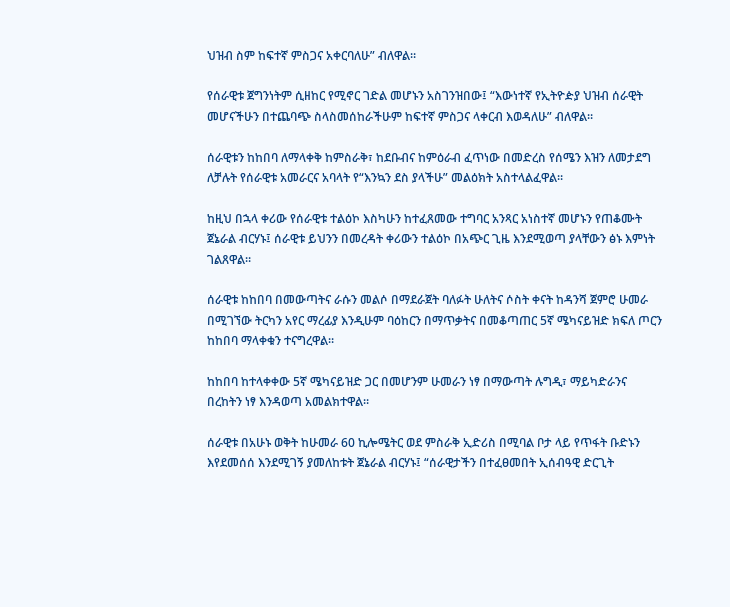ህዝብ ስም ከፍተኛ ምስጋና አቀርባለሁ” ብለዋል።

የሰራዊቱ ጀግንነትም ሲዘከር የሚኖር ገድል መሆኑን አስገንዝበው፤ “እውነተኛ የኢትዮዽያ ህዝብ ሰራዊት መሆናችሁን በተጨባጭ ስላስመሰከራችሁም ከፍተኛ ምስጋና ላቀርብ እወዳለሁ” ብለዋል።

ሰራዊቱን ከከበባ ለማላቀቅ ከምስራቅ፣ ከደቡብና ከምዕራብ ፈጥነው በመድረስ የሰሜን እዝን ለመታደግ ለቻሉት የሰራዊቱ አመራርና አባላት የ“እንኳን ደስ ያላችሁ” መልዕክት አስተላልፈዋል።

ከዚህ በኋላ ቀሪው የሰራዊቱ ተልዕኮ እስካሁን ከተፈጸመው ተግባር አንጻር አነስተኛ መሆኑን የጠቆሙት ጀኔራል ብርሃኑ፤ ሰራዊቱ ይህንን በመረዳት ቀሪውን ተልዕኮ በአጭር ጊዜ እንደሚወጣ ያላቸውን ፅኑ እምነት ገልጸዋል።

ሰራዊቱ ከከበባ በመውጣትና ራሱን መልሶ በማደራጀት ባለፉት ሁለትና ሶስት ቀናት ከዳንሻ ጀምሮ ሁመራ በሚገኘው ትርካን አየር ማረፊያ እንዲሁም ባዕከርን በማጥቃትና በመቆጣጠር 5ኛ ሜካናይዝድ ክፍለ ጦርን ከከበባ ማላቀቁን ተናግረዋል።

ከከበባ ከተላቀቀው 5ኛ ሜካናይዝድ ጋር በመሆንም ሁመራን ነፃ በማውጣት ሉግዲ፣ ማይካድራንና በረከትን ነፃ እንዳወጣ አመልክተዋል።

ሰራዊቱ በአሁኑ ወቅት ከሁመራ 60 ኪሎሜትር ወደ ምስራቅ ኢድሪስ በሚባል ቦታ ላይ የጥፋት ቡድኑን እየደመሰሰ እንደሚገኝ ያመለከቱት ጀኔራል ብርሃኑ፤ “ሰራዊታችን በተፈፀመበት ኢሰብዓዊ ድርጊት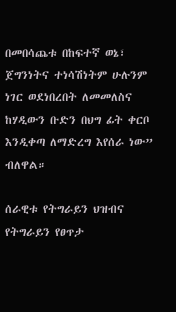በመበሳጨቱ በከፍተኛ ወኔ፣ ጀግንነትና ተነሳሽነትም ሁሉንም ነገር ወደነበረበት ለመመለስና ከሃዲውን ቡድን በህግ ፊት ቀርቦ እንዲቀጣ ለማድረግ እየሰራ ነው” ብለዋል።

ሰራዊቱ የትግራይን ህዝብና የትግራይን የፀጥታ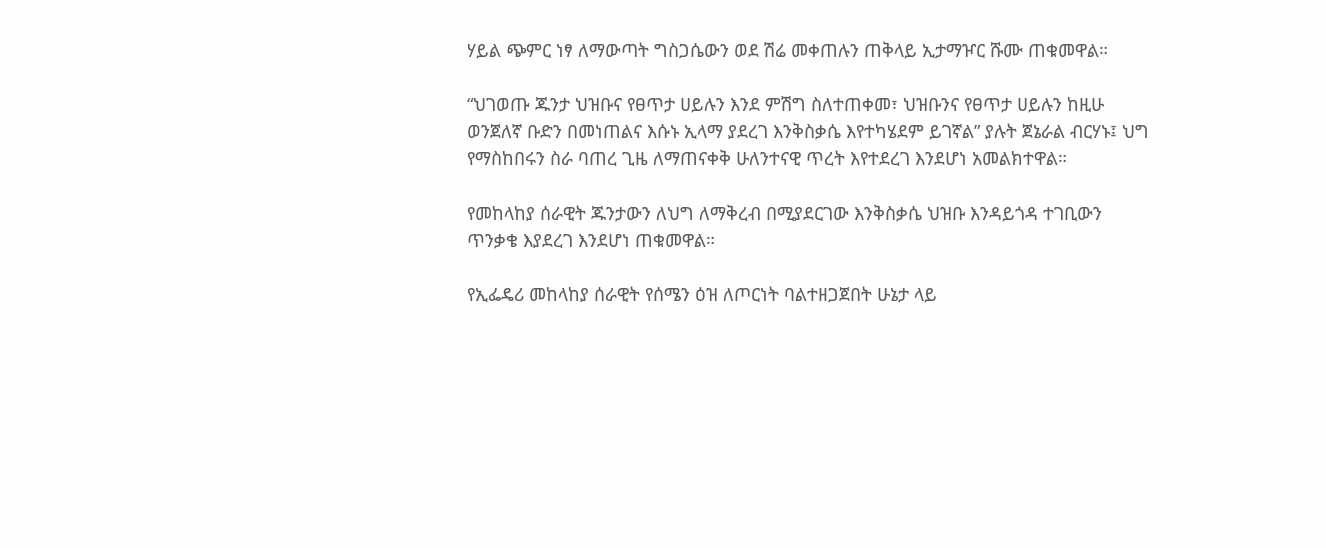ሃይል ጭምር ነፃ ለማውጣት ግስጋሴውን ወደ ሽሬ መቀጠሉን ጠቅላይ ኢታማዦር ሹሙ ጠቁመዋል።

“ህገወጡ ጁንታ ህዝቡና የፀጥታ ሀይሉን እንደ ምሽግ ስለተጠቀመ፣ ህዝቡንና የፀጥታ ሀይሉን ከዚሁ ወንጀለኛ ቡድን በመነጠልና እሱኑ ኢላማ ያደረገ እንቅስቃሴ እየተካሄደም ይገኛል” ያሉት ጀኔራል ብርሃኑ፤ ህግ የማስከበሩን ስራ ባጠረ ጊዜ ለማጠናቀቅ ሁለንተናዊ ጥረት እየተደረገ እንደሆነ አመልክተዋል።

የመከላከያ ሰራዊት ጁንታውን ለህግ ለማቅረብ በሚያደርገው እንቅስቃሴ ህዝቡ እንዳይጎዳ ተገቢውን ጥንቃቄ እያደረገ እንደሆነ ጠቁመዋል።

የኢፌዴሪ መከላከያ ሰራዊት የሰሜን ዕዝ ለጦርነት ባልተዘጋጀበት ሁኔታ ላይ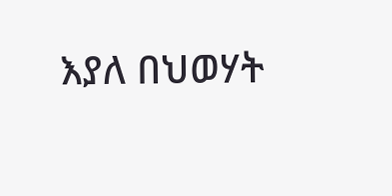እያለ በህወሃት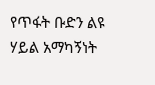የጥፋት ቡድን ልዩ ሃይል አማካኝነት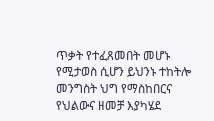ጥቃት የተፈጸመበት መሆኑ የሚታወስ ሲሆን ይህንኑ ተከትሎ መንግስት ህግ የማስከበርና የህልውና ዘመቻ እያካሄደ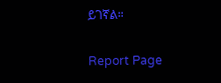ይገኛል።

Report Page